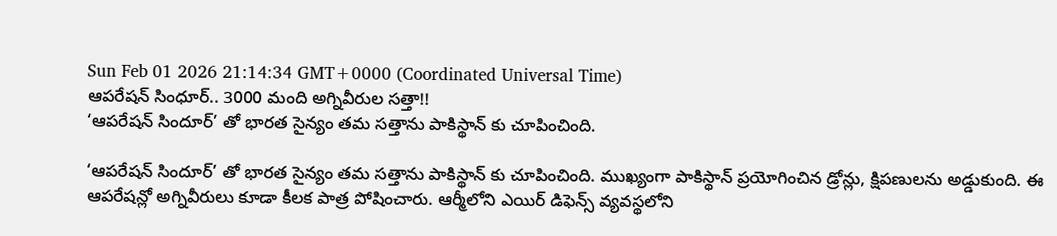Sun Feb 01 2026 21:14:34 GMT+0000 (Coordinated Universal Time)
ఆపరేషన్ సింధూర్.. 3000 మంది అగ్నివీరుల సత్తా!!
‘ఆపరేషన్ సిందూర్’ తో భారత సైన్యం తమ సత్తాను పాకిస్థాన్ కు చూపించింది.

‘ఆపరేషన్ సిందూర్’ తో భారత సైన్యం తమ సత్తాను పాకిస్థాన్ కు చూపించింది. ముఖ్యంగా పాకిస్థాన్ ప్రయోగించిన డ్రోన్లు, క్షిపణులను అడ్డుకుంది. ఈ ఆపరేషన్లో అగ్నివీరులు కూడా కీలక పాత్ర పోషించారు. ఆర్మీలోని ఎయిర్ డిఫెన్స్ వ్యవస్థలోని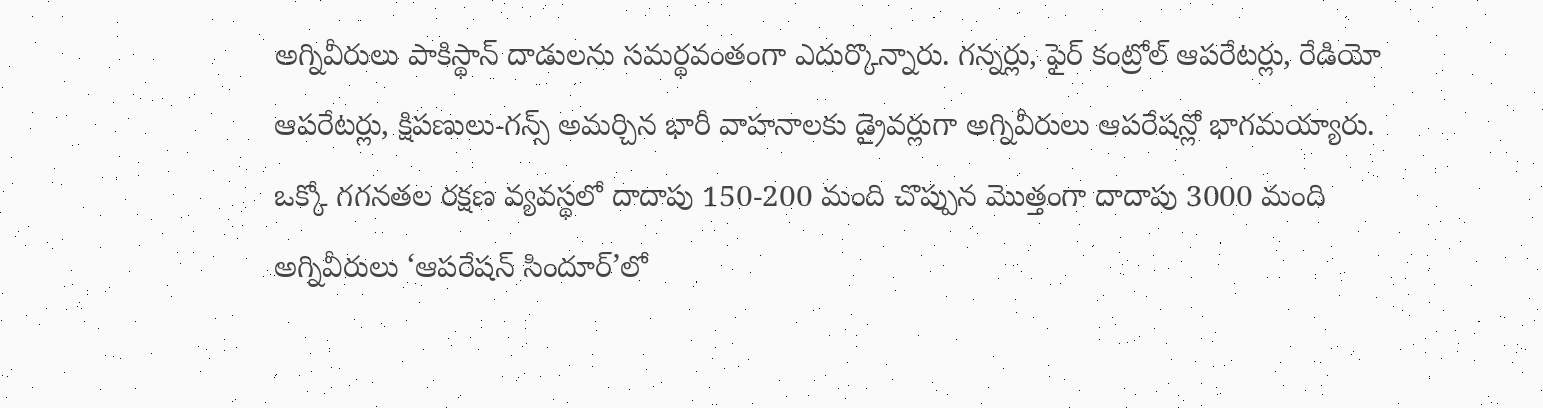అగ్నివీరులు పాకిస్థాన్ దాడులను సమర్థవంతంగా ఎదుర్కొన్నారు. గన్నర్లు, ఫైర్ కంట్రోల్ ఆపరేటర్లు, రేడియో ఆపరేటర్లు, క్షిపణులు-గన్స్ అమర్చిన భారీ వాహనాలకు డ్రైవర్లుగా అగ్నివీరులు ఆపరేషన్లో భాగమయ్యారు.
ఒక్కో గగనతల రక్షణ వ్యవస్థలో దాదాపు 150-200 మంది చొప్పున మొత్తంగా దాదాపు 3000 మంది అగ్నివీరులు ‘ఆపరేషన్ సిందూర్’లో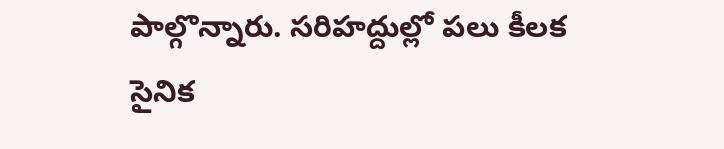పాల్గొన్నారు. సరిహద్దుల్లో పలు కీలక సైనిక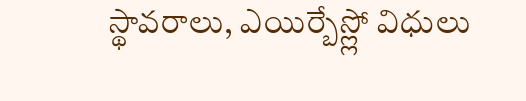స్థావరాలు, ఎయిర్బేస్ల్లో విధులు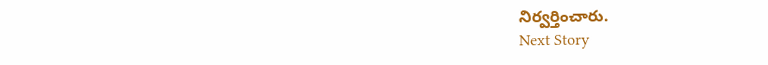నిర్వర్తించారు.
Next Story